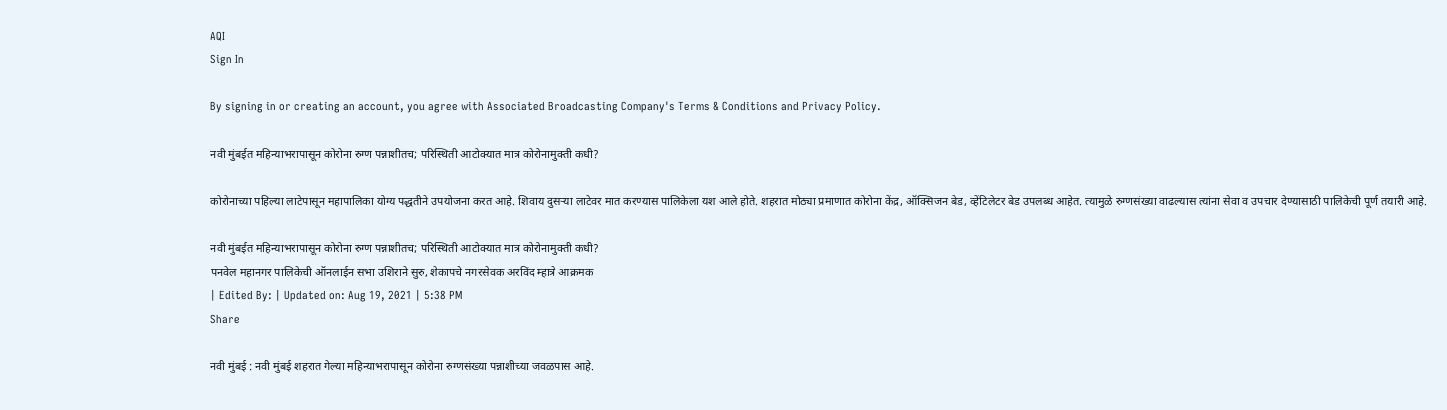AQI
Sign In

By signing in or creating an account, you agree with Associated Broadcasting Company's Terms & Conditions and Privacy Policy.

नवी मुंबईत महिन्याभरापासून कोरोना रुग्ण पन्नाशीतच; परिस्थिती आटोक्यात मात्र कोरोनामुक्ती कधी?

कोरोनाच्या पहिल्या लाटेपासून महापालिका योग्य पद्धतीने उपयोजना करत आहे. शिवाय दुसऱ्या लाटेवर मात करण्यास पालिकेला यश आले होते. शहरात मोठ्या प्रमाणात कोरोना केंद्र, ऑक्सिजन बेड, व्हेंटिलेटर बेड उपलब्ध आहेत. त्यामुळे रुग्णसंख्या वाढल्यास त्यांना सेवा व उपचार देण्यासाठी पालिकेची पूर्ण तयारी आहे.

नवी मुंबईत महिन्याभरापासून कोरोना रुग्ण पन्नाशीतच; परिस्थिती आटोक्यात मात्र कोरोनामुक्ती कधी?
पनवेल महानगर पालिकेची ऑनलाईन सभा उशिराने सुरु, शेकापचे नगरसेवक अरविंद म्हात्रे आक्रमक
| Edited By: | Updated on: Aug 19, 2021 | 5:38 PM
Share

नवी मुंबई : नवी मुंबई शहरात गेल्या महिन्याभरापासून कोरोना रुग्णसंख्या पन्नाशीच्या जवळपास आहे.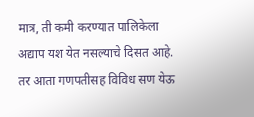मात्र, ती कमी करण्यात पालिकेला अद्याप यश येत नसल्याचे दिसत आहे. तर आता गणपतीसह विविध सण येऊ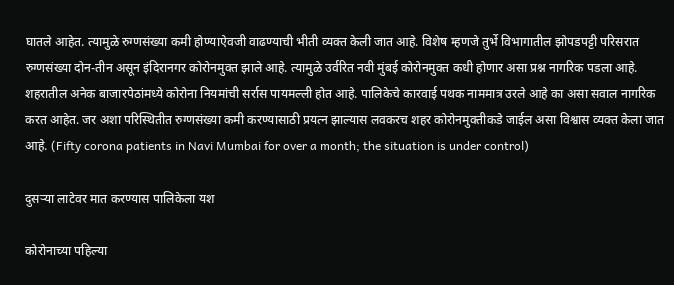घातले आहेत. त्यामुळे रुग्णसंख्या कमी होण्याऐवजी वाढण्याची भीती व्यक्त केली जात आहे. विशेष म्हणजे तुर्भे विभागातील झोपडपट्टी परिसरात रुग्णसंख्या दोन-तीन असून इंदिरानगर कोरोनमुक्त झाले आहे. त्यामुळे उर्वरित नवी मुंबई कोरोनमुक्त कधी होणार असा प्रश्न नागरिक पडला आहे. शहरातील अनेक बाजारपेठांमध्ये कोरोना नियमांची सर्रास पायमल्ली होत आहे. पालिकेचे कारवाई पथक नाममात्र उरले आहे का असा सवाल नागरिक करत आहेत. जर अशा परिस्थितीत रुग्णसंख्या कमी करण्यासाठी प्रयत्न झाल्यास लवकरच शहर कोरोनमुक्तीकडे जाईल असा विश्वास व्यक्त केला जात आहे. (Fifty corona patients in Navi Mumbai for over a month; the situation is under control)

दुसऱ्या लाटेवर मात करण्यास पालिकेला यश

कोरोनाच्या पहिल्या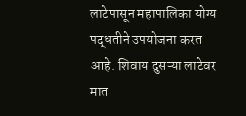लाटेपासून महापालिका योग्य पद्धतीने उपयोजना करत आहे. शिवाय दुसऱ्या लाटेवर मात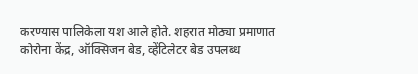करण्यास पालिकेला यश आले होते. शहरात मोठ्या प्रमाणात कोरोना केंद्र, ऑक्सिजन बेड, व्हेंटिलेटर बेड उपलब्ध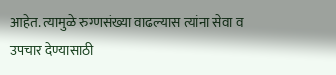आहेत. त्यामुळे रुग्णसंख्या वाढल्यास त्यांना सेवा व उपचार देण्यासाठी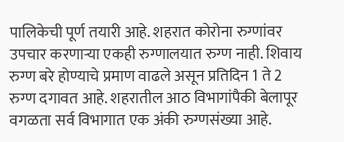पालिकेची पूर्ण तयारी आहे. शहरात कोरोना रुग्णांवर उपचार करणाऱ्या एकही रुग्णालयात रुग्ण नाही. शिवाय रुग्ण बरे होण्याचे प्रमाण वाढले असून प्रतिदिन 1 ते 2 रुग्ण दगावत आहे. शहरातील आठ विभागांपैकी बेलापूर वगळता सर्व विभागात एक अंकी रुग्णसंख्या आहे.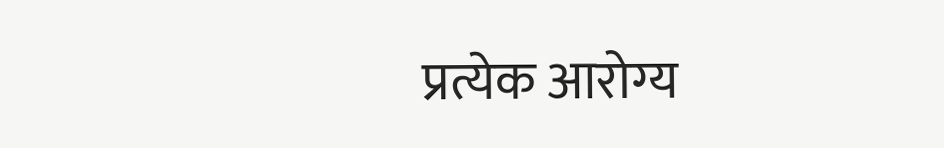प्रत्येक आरोग्य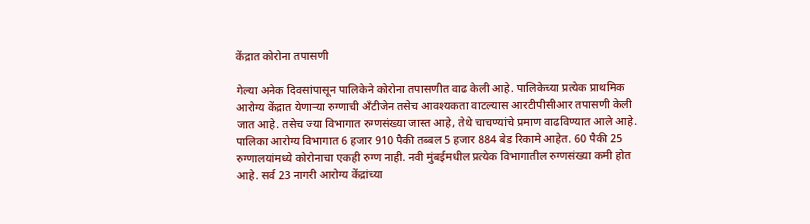केंद्रात कोरोना तपासणी

गेल्या अनेक दिवसांपासून पालिकेने कोरोना तपासणीत वाढ केली आहे. पालिकेच्या प्रत्येक प्राथमिक आरोग्य केंद्रात येणाऱ्या रुग्णाची अँटीजेन तसेच आवश्यकता वाटल्यास आरटीपीसीआर तपासणी केली जात आहे. तसेच ज्या विभागात रुग्णसंख्या जास्त आहे, तेथे चाचण्यांचे प्रमाण वाढविण्यात आले आहे. पालिका आरोग्य विभागात 6 हजार 910 पैकी तब्बल 5 हजार 884 बेड रिकामे आहेत. 60 पैकी 25 रुग्णालयांमध्ये कोरोनाचा एकही रुग्ण नाही. नवी मुंबईमधील प्रत्येक विभागातील रुग्णसंख्या कमी होत आहे. सर्व 23 नागरी आरोग्य केंद्रांच्या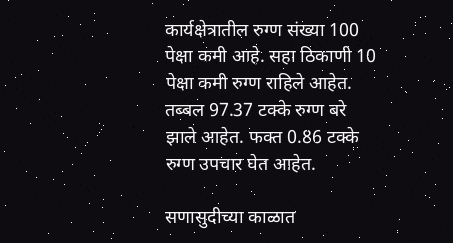कार्यक्षेत्रातील रुग्ण संख्या 100 पेक्षा कमी आहे. सहा ठिकाणी 10 पेक्षा कमी रुग्ण राहिले आहेत. तब्बल 97.37 टक्के रुग्ण बरे झाले आहेत. फक्त 0.86 टक्के रुग्ण उपचार घेत आहेत.

सणासुदीच्या काळात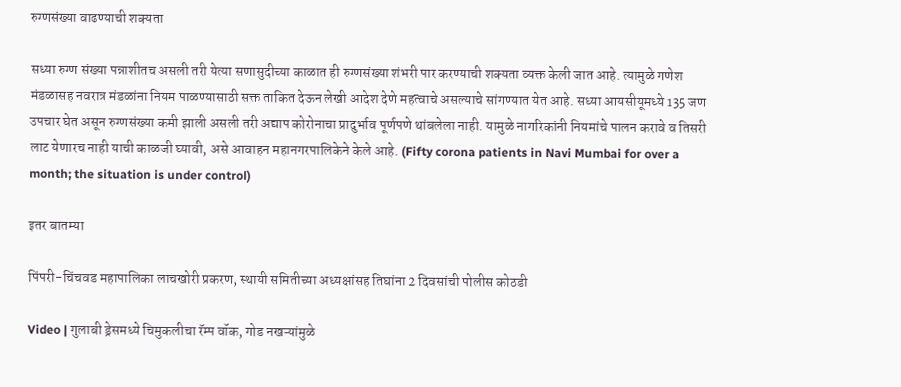रुग्णसंख्या वाढण्याची शक्यता

सध्या रुग्ण संख्या पन्नाशीतच असली तरी येत्या सणासुदीच्या काळात ही रुग्णसंख्या शंभरी पार करण्याची शक्यता व्यक्त केली जात आहे. त्यामुळे गणेश मंडळासह नवरात्र मंडळांना नियम पाळण्यासाठी सक्त ताकित देऊन लेखी आदेश देणे महत्वाचे असल्याचे सांगण्यात येत आहे. सध्या आयसीयूमध्ये 135 जण उपचार घेत असून रुग्णसंख्या कमी झाली असली तरी अद्याप कोरोनाचा प्रादुर्भाव पूर्णपणे थांबलेला नाही. यामुळे नागरिकांनी नियमांचे पालन करावे व तिसरी लाट येणारच नाही याची काळजी घ्यावी, असे आवाहन महानगरपालिकेने केले आहे. (Fifty corona patients in Navi Mumbai for over a month; the situation is under control)

इतर बातम्या

पिंपरी-चिंचवड महापालिका लाचखोरी प्रकरण, स्थायी समितीच्या अध्यक्षांसह तिघांना 2 दिवसांची पोलीस कोठडी

Video | गुलाबी ड्रेसमध्ये चिमुकलीचा रॅम्प वॉक, गोड नखऱ्यांमुळे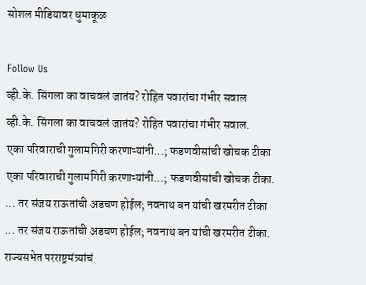सोशल मीडियावर धुमाकूळ

Follow Us
व्ही.के. सिंगला का वाचवलं जातंय? रोहित पवारांचा गंभीर सवाल
व्ही.के. सिंगला का वाचवलं जातंय? रोहित पवारांचा गंभीर सवाल.
एका परिवाराची गुलामगिरी करणाऱ्यांनी...; फडणवीसांची खोचक टीका
एका परिवाराची गुलामगिरी करणाऱ्यांनी...; फडणवीसांची खोचक टीका.
... तर संजय राऊतांची अडचण होईल; नवनाथ बन यांची खरमरीत टीका
... तर संजय राऊतांची अडचण होईल; नवनाथ बन यांची खरमरीत टीका.
राज्यसभेत परराष्ट्रमंत्र्यांचं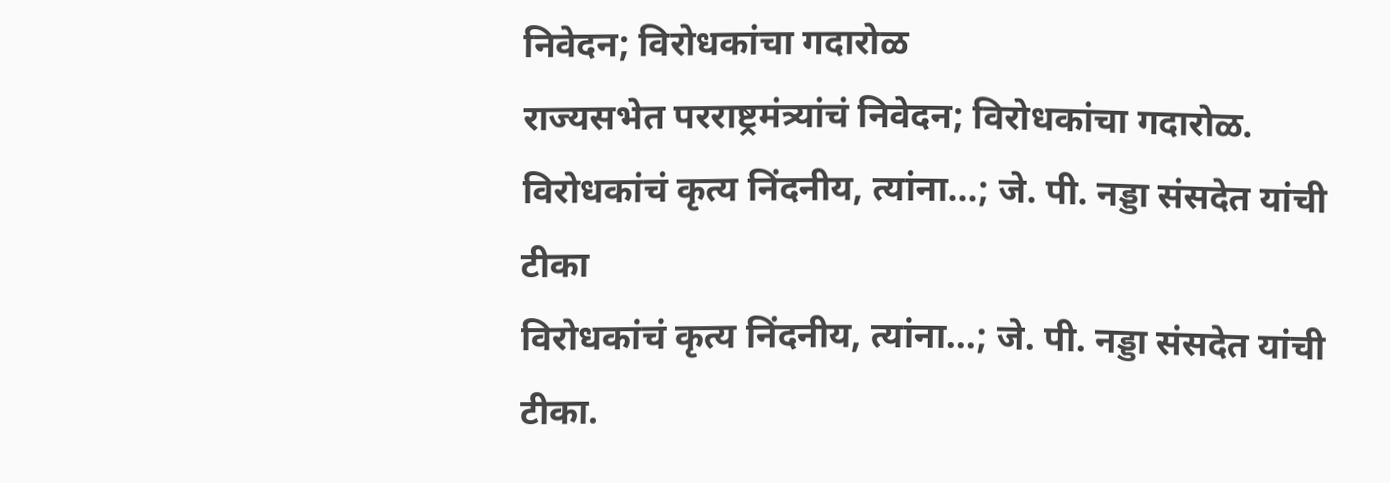निवेदन; विरोधकांचा गदारोळ
राज्यसभेत परराष्ट्रमंत्र्यांचं निवेदन; विरोधकांचा गदारोळ.
विरोधकांचं कृत्य निंदनीय, त्यांना...; जे. पी. नड्डा संसदेत यांची टीका
विरोधकांचं कृत्य निंदनीय, त्यांना...; जे. पी. नड्डा संसदेत यांची टीका.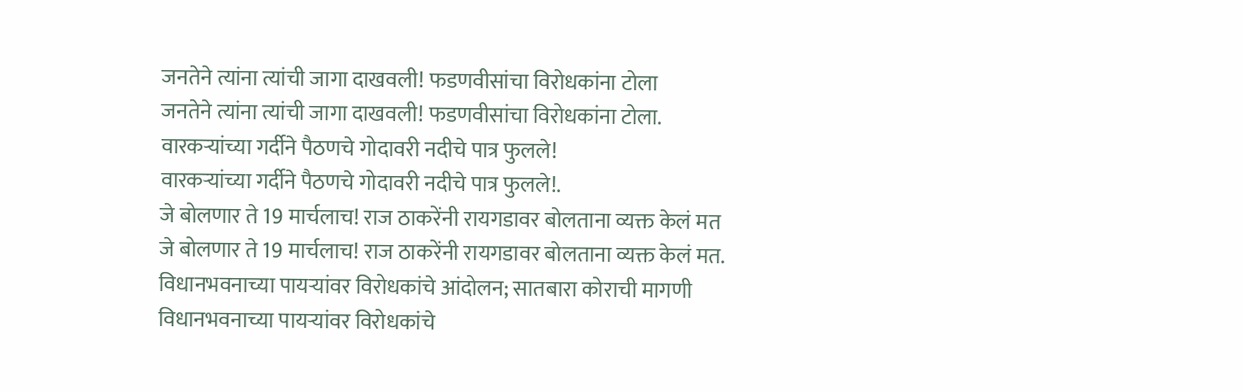जनतेने त्यांना त्यांची जागा दाखवली! फडणवीसांचा विरोधकांना टोला
जनतेने त्यांना त्यांची जागा दाखवली! फडणवीसांचा विरोधकांना टोला.
वारकऱ्यांच्या गर्दीने पैठणचे गोदावरी नदीचे पात्र फुलले!
वारकऱ्यांच्या गर्दीने पैठणचे गोदावरी नदीचे पात्र फुलले!.
जे बोलणार ते 19 मार्चलाच! राज ठाकरेंनी रायगडावर बोलताना व्यक्त केलं मत
जे बोलणार ते 19 मार्चलाच! राज ठाकरेंनी रायगडावर बोलताना व्यक्त केलं मत.
विधानभवनाच्या पायऱ्यांवर विरोधकांचे आंदोलन; सातबारा कोराची मागणी
विधानभवनाच्या पायऱ्यांवर विरोधकांचे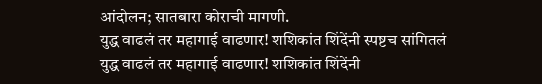आंदोलन; सातबारा कोराची मागणी.
युद्ध वाढलं तर महागाई वाढणार! शशिकांत शिंदेंनी स्पष्टच सांगितलं
युद्ध वाढलं तर महागाई वाढणार! शशिकांत शिंदेंनी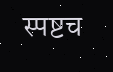स्पष्टच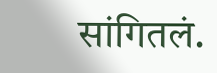सांगितलं.